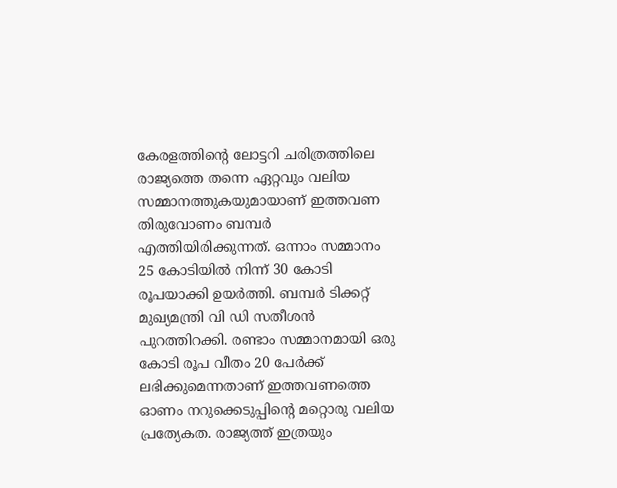കേരളത്തിന്റെ ലോട്ടറി ചരിത്രത്തിലെ രാജ്യത്തെ തന്നെ ഏറ്റവും വലിയ സമ്മാനത്തുകയുമായാണ് ഇത്തവണ തിരുവോണം ബമ്പർ എത്തിയിരിക്കുന്നത്. ഒന്നാം സമ്മാനം 25 കോടിയിൽ നിന്ന് 30 കോടി രൂപയാക്കി ഉയർത്തി. ബമ്പർ ടിക്കറ്റ് മുഖ്യമന്ത്രി വി ഡി സതീശൻ പുറത്തിറക്കി. രണ്ടാം സമ്മാനമായി ഒരു കോടി രൂപ വീതം 20 പേർക്ക് ലഭിക്കുമെന്നതാണ് ഇത്തവണത്തെ ഓണം നറുക്കെടുപ്പിന്റെ മറ്റൊരു വലിയ പ്രത്യേകത. രാജ്യത്ത് ഇത്രയും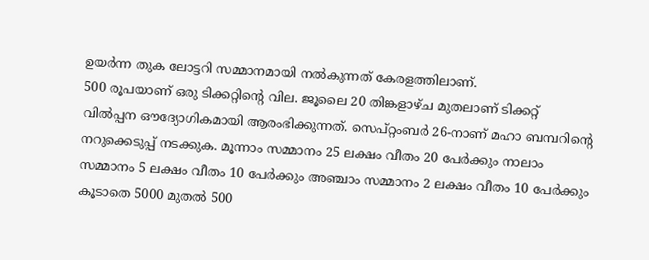ഉയർന്ന തുക ലോട്ടറി സമ്മാനമായി നൽകുന്നത് കേരളത്തിലാണ്.
500 രൂപയാണ് ഒരു ടിക്കറ്റിന്റെ വില. ജൂലൈ 20 തിങ്കളാഴ്ച മുതലാണ് ടിക്കറ്റ് വിൽപ്പന ഔദ്യോഗികമായി ആരംഭിക്കുന്നത്. സെപ്റ്റംബർ 26-നാണ് മഹാ ബമ്പറിന്റെ നറുക്കെടുപ്പ് നടക്കുക. മൂന്നാം സമ്മാനം 25 ലക്ഷം വീതം 20 പേർക്കും നാലാം സമ്മാനം 5 ലക്ഷം വീതം 10 പേർക്കും അഞ്ചാം സമ്മാനം 2 ലക്ഷം വീതം 10 പേർക്കും കൂടാതെ 5000 മുതൽ 500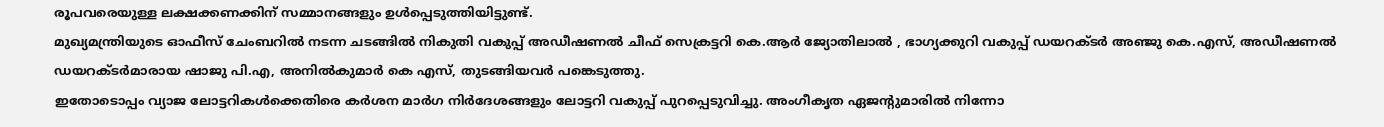രൂപവരെയുള്ള ലക്ഷക്കണക്കിന് സമ്മാനങ്ങളും ഉൾപ്പെടുത്തിയിട്ടുണ്ട്.
മുഖ്യമന്ത്രിയുടെ ഓഫീസ് ചേംബറിൽ നടന്ന ചടങ്ങിൽ നികുതി വകുപ്പ് അഡീഷണൽ ചീഫ് സെക്രട്ടറി കെ.ആർ ജ്യോതിലാൽ , ഭാഗ്യക്കുറി വകുപ്പ് ഡയറക്ടർ അഞ്ജു കെ.എസ്, അഡീഷണൽ ഡയറക്ടർമാരായ ഷാജു പി.എ, അനിൽകുമാർ കെ എസ്, തുടങ്ങിയവർ പങ്കെടുത്തു.
ഇതോടൊപ്പം വ്യാജ ലോട്ടറികൾക്കെതിരെ കർശന മാർഗ നിർദേശങ്ങളും ലോട്ടറി വകുപ്പ് പുറപ്പെടുവിച്ചു. അംഗീകൃത ഏജന്റുമാരിൽ നിന്നോ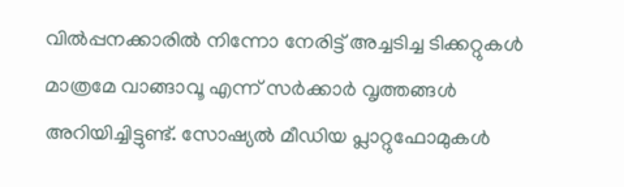വിൽപ്പനക്കാരിൽ നിന്നോ നേരിട്ട് അച്ചടിച്ച ടിക്കറ്റുകൾ മാത്രമേ വാങ്ങാവൂ എന്ന് സർക്കാർ വൃത്തങ്ങൾ അറിയിച്ചിട്ടുണ്ട്. സോഷ്യൽ മീഡിയ പ്ലാറ്റുഫോമുകൾ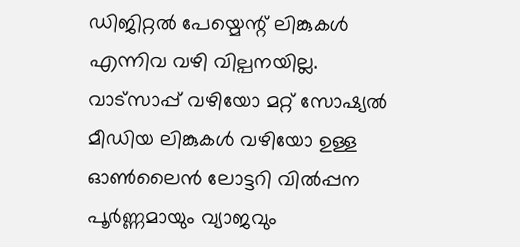ഡിജിറ്റൽ പേയ്മെന്റ് ലിങ്കുകൾ എന്നിവ വഴി വില്പനയില്ല. വാട്സാപ്പ് വഴിയോ മറ്റ് സോഷ്യൽ മീഡിയ ലിങ്കുകൾ വഴിയോ ഉള്ള ഓൺലൈൻ ലോട്ടറി വിൽപ്പന പൂർണ്ണമായും വ്യാജവും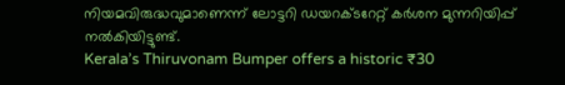നിയമവിരുദ്ധവുമാണെന്ന് ലോട്ടറി ഡയറക്ടറേറ്റ് കർശന മുന്നറിയിപ്പ് നൽകിയിട്ടുണ്ട്.
Kerala’s Thiruvonam Bumper offers a historic ₹30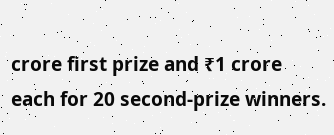crore first prize and ₹1 crore each for 20 second-prize winners.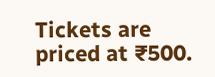Tickets are priced at ₹500.